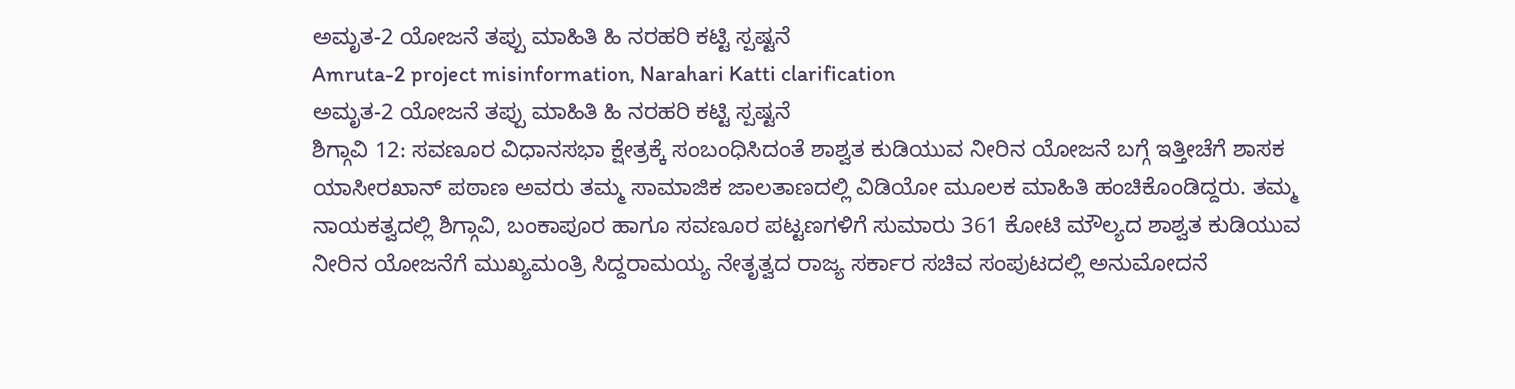ಅಮೃತ-2 ಯೋಜನೆ ತಪ್ಪು ಮಾಹಿತಿ ಹಿ ನರಹರಿ ಕಟ್ಟಿ ಸ್ಪಷ್ಟನೆ
Amruta-2 project misinformation, Narahari Katti clarification
ಅಮೃತ-2 ಯೋಜನೆ ತಪ್ಪು ಮಾಹಿತಿ ಹಿ ನರಹರಿ ಕಟ್ಟಿ ಸ್ಪಷ್ಟನೆ
ಶಿಗ್ಗಾವಿ 12: ಸವಣೂರ ವಿಧಾನಸಭಾ ಕ್ಷೇತ್ರಕ್ಕೆ ಸಂಬಂಧಿಸಿದಂತೆ ಶಾಶ್ವತ ಕುಡಿಯುವ ನೀರಿನ ಯೋಜನೆ ಬಗ್ಗೆ ಇತ್ತೀಚೆಗೆ ಶಾಸಕ ಯಾಸೀರಖಾನ್ ಪಠಾಣ ಅವರು ತಮ್ಮ ಸಾಮಾಜಿಕ ಜಾಲತಾಣದಲ್ಲಿ ವಿಡಿಯೋ ಮೂಲಕ ಮಾಹಿತಿ ಹಂಚಿಕೊಂಡಿದ್ದರು. ತಮ್ಮ ನಾಯಕತ್ವದಲ್ಲಿ ಶಿಗ್ಗಾವಿ, ಬಂಕಾಪೂರ ಹಾಗೂ ಸವಣೂರ ಪಟ್ಟಣಗಳಿಗೆ ಸುಮಾರು 361 ಕೋಟಿ ಮೌಲ್ಯದ ಶಾಶ್ವತ ಕುಡಿಯುವ ನೀರಿನ ಯೋಜನೆಗೆ ಮುಖ್ಯಮಂತ್ರಿ ಸಿದ್ದರಾಮಯ್ಯ ನೇತೃತ್ವದ ರಾಜ್ಯ ಸರ್ಕಾರ ಸಚಿವ ಸಂಪುಟದಲ್ಲಿ ಅನುಮೋದನೆ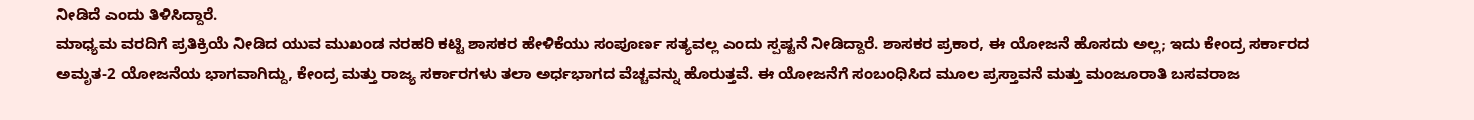ನೀಡಿದೆ ಎಂದು ತಿಳಿಸಿದ್ದಾರೆ.
ಮಾಧ್ಯಮ ವರದಿಗೆ ಪ್ರತಿಕ್ರಿಯೆ ನೀಡಿದ ಯುವ ಮುಖಂಡ ನರಹರಿ ಕಟ್ಟಿ ಶಾಸಕರ ಹೇಳಿಕೆಯು ಸಂಪೂರ್ಣ ಸತ್ಯವಲ್ಲ ಎಂದು ಸ್ಪಷ್ಟನೆ ನೀಡಿದ್ದಾರೆ. ಶಾಸಕರ ಪ್ರಕಾರ, ಈ ಯೋಜನೆ ಹೊಸದು ಅಲ್ಲ; ಇದು ಕೇಂದ್ರ ಸರ್ಕಾರದ ಅಮೃತ-2 ಯೋಜನೆಯ ಭಾಗವಾಗಿದ್ದು, ಕೇಂದ್ರ ಮತ್ತು ರಾಜ್ಯ ಸರ್ಕಾರಗಳು ತಲಾ ಅರ್ಧಭಾಗದ ವೆಚ್ಚವನ್ನು ಹೊರುತ್ತವೆ. ಈ ಯೋಜನೆಗೆ ಸಂಬಂಧಿಸಿದ ಮೂಲ ಪ್ರಸ್ತಾವನೆ ಮತ್ತು ಮಂಜೂರಾತಿ ಬಸವರಾಜ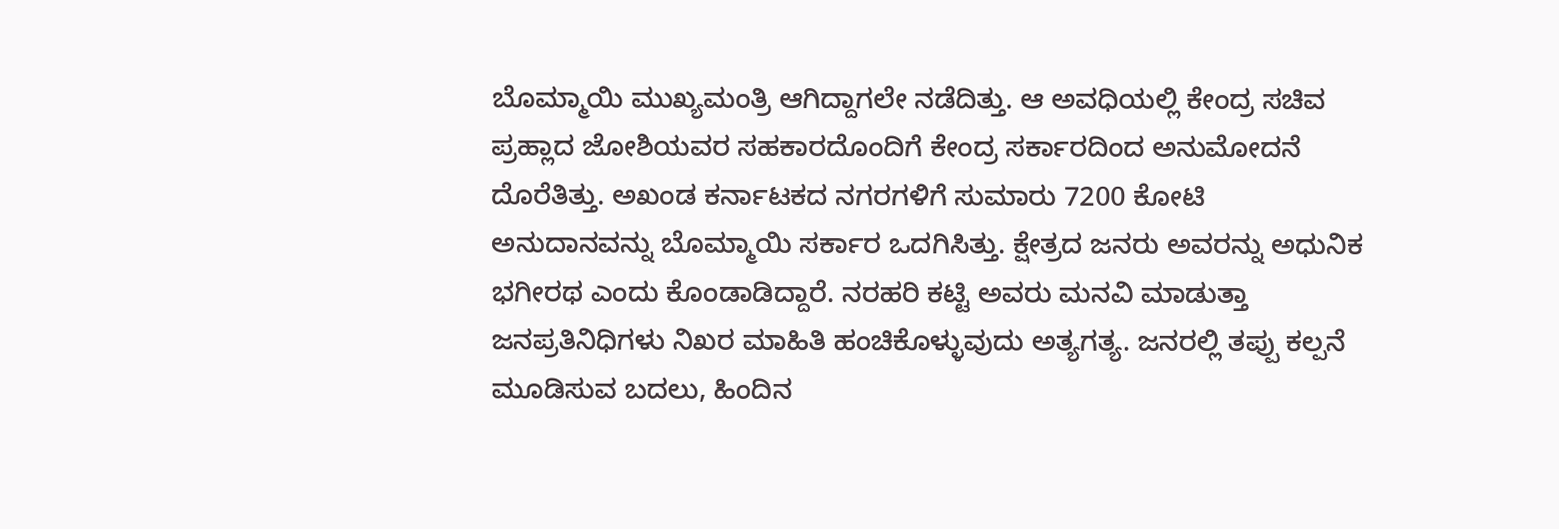ಬೊಮ್ಮಾಯಿ ಮುಖ್ಯಮಂತ್ರಿ ಆಗಿದ್ದಾಗಲೇ ನಡೆದಿತ್ತು. ಆ ಅವಧಿಯಲ್ಲಿ ಕೇಂದ್ರ ಸಚಿವ ಪ್ರಹ್ಲಾದ ಜೋಶಿಯವರ ಸಹಕಾರದೊಂದಿಗೆ ಕೇಂದ್ರ ಸರ್ಕಾರದಿಂದ ಅನುಮೋದನೆ ದೊರೆತಿತ್ತು. ಅಖಂಡ ಕರ್ನಾಟಕದ ನಗರಗಳಿಗೆ ಸುಮಾರು 7200 ಕೋಟಿ ಅನುದಾನವನ್ನು ಬೊಮ್ಮಾಯಿ ಸರ್ಕಾರ ಒದಗಿಸಿತ್ತು. ಕ್ಷೇತ್ರದ ಜನರು ಅವರನ್ನು ಅಧುನಿಕ ಭಗೀರಥ ಎಂದು ಕೊಂಡಾಡಿದ್ದಾರೆ. ನರಹರಿ ಕಟ್ಟಿ ಅವರು ಮನವಿ ಮಾಡುತ್ತಾ ಜನಪ್ರತಿನಿಧಿಗಳು ನಿಖರ ಮಾಹಿತಿ ಹಂಚಿಕೊಳ್ಳುವುದು ಅತ್ಯಗತ್ಯ. ಜನರಲ್ಲಿ ತಪ್ಪು ಕಲ್ಪನೆ ಮೂಡಿಸುವ ಬದಲು, ಹಿಂದಿನ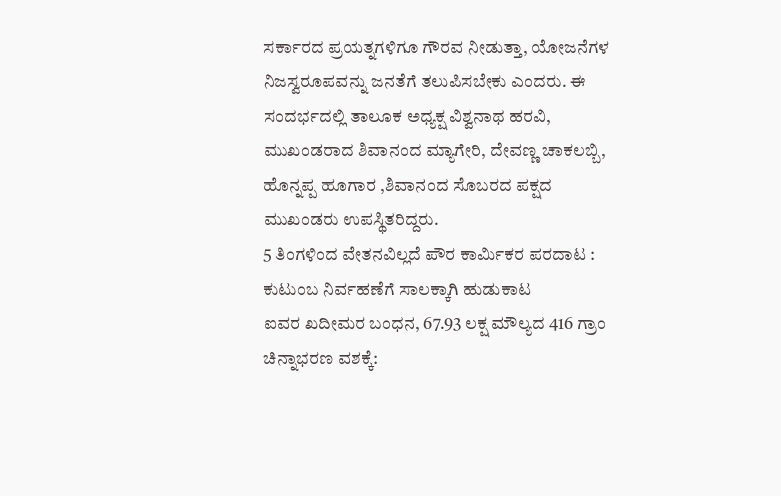ಸರ್ಕಾರದ ಪ್ರಯತ್ನಗಳಿಗೂ ಗೌರವ ನೀಡುತ್ತಾ, ಯೋಜನೆಗಳ ನಿಜಸ್ವರೂಪವನ್ನು ಜನತೆಗೆ ತಲುಪಿಸಬೇಕು ಎಂದರು. ಈ ಸಂದರ್ಭದಲ್ಲಿ ತಾಲೂಕ ಅಧ್ಯಕ್ಷ ವಿಶ್ವನಾಥ ಹರವಿ, ಮುಖಂಡರಾದ ಶಿವಾನಂದ ಮ್ಯಾಗೇರಿ, ದೇವಣ್ಣ ಚಾಕಲಬ್ಬಿ, ಹೊನ್ನಪ್ಪ ಹೂಗಾರ ,ಶಿವಾನಂದ ಸೊಬರದ ಪಕ್ಷದ ಮುಖಂಡರು ಉಪಸ್ಥಿತರಿದ್ದರು.
5 ತಿಂಗಳಿಂದ ವೇತನವಿಲ್ಲದೆ ಪೌರ ಕಾರ್ಮಿಕರ ಪರದಾಟ : ಕುಟುಂಬ ನಿರ್ವಹಣೆಗೆ ಸಾಲಕ್ಕಾಗಿ ಹುಡುಕಾಟ
ಐವರ ಖದೀಮರ ಬಂಧನ, 67.93 ಲಕ್ಷ ಮೌಲ್ಯದ 416 ಗ್ರಾಂ ಚಿನ್ನಾಭರಣ ವಶಕ್ಕೆ: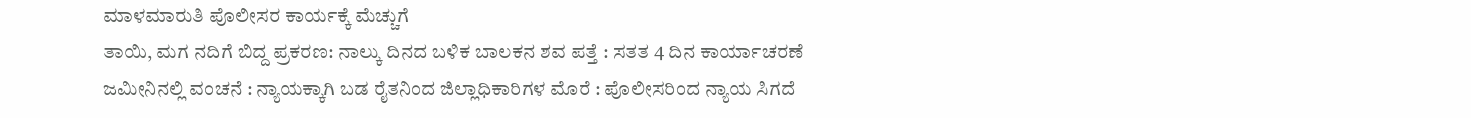ಮಾಳಮಾರುತಿ ಪೊಲೀಸರ ಕಾರ್ಯಕ್ಕೆ ಮೆಚ್ಚುಗೆ
ತಾಯಿ, ಮಗ ನದಿಗೆ ಬಿದ್ದ ಪ್ರಕರಣ: ನಾಲ್ಕು ದಿನದ ಬಳಿಕ ಬಾಲಕನ ಶವ ಪತ್ತೆ : ಸತತ 4 ದಿನ ಕಾರ್ಯಾಚರಣೆ
ಜಮೀನಿನಲ್ಲಿ ವಂಚನೆ : ನ್ಯಾಯಕ್ಕಾಗಿ ಬಡ ರೈತನಿಂದ ಜಿಲ್ಲಾಧಿಕಾರಿಗಳ ಮೊರೆ : ಪೊಲೀಸರಿಂದ ನ್ಯಾಯ ಸಿಗದೆ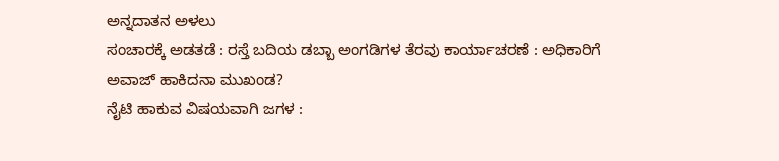ಅನ್ನದಾತನ ಅಳಲು
ಸಂಚಾರಕ್ಕೆ ಅಡತಡೆ : ರಸ್ತೆ ಬದಿಯ ಡಬ್ಬಾ ಅಂಗಡಿಗಳ ತೆರವು ಕಾರ್ಯಾಚರಣೆ : ಅಧಿಕಾರಿಗೆ ಅವಾಜ್ ಹಾಕಿದನಾ ಮುಖಂಡ?
ನೈಟಿ ಹಾಕುವ ವಿಷಯವಾಗಿ ಜಗಳ :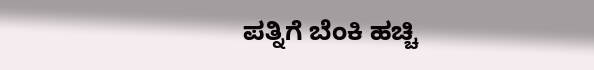ಪತ್ನಿಗೆ ಬೆಂಕಿ ಹಚ್ಚಿ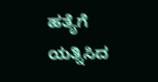ಹತ್ಯೆಗೆ ಯತ್ನಿಸಿದ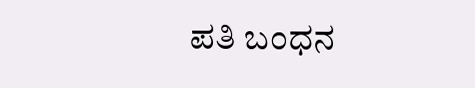ಪತಿ ಬಂಧನ